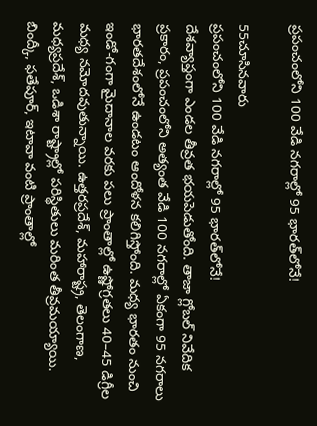ప్రపంచంలోని 100 వేడి నగరాల్లో 95 భారత్‌లోనే!

55చూసినవారు
ప్రపంచంలోని 100 వేడి నగరాల్లో 95 భారత్‌లోనే!
దేశవ్యాప్తంగా ఎండల తీవ్రత భయపెడుతోంది. తాజా గ్లోబల్ నివేదిక ప్రకారం, ప్రపంచంలోని అత్యంత వేడి 100 నగరాల్లో ఏకంగా 95 నగరాలు భారతదేశంలోనే ఉండటం ఆందోళన కలిగిస్తోంది. మధ్య భారతం నుంచి ఇండో-గంగా మైదానాల వరకు పలు ప్రాంతాల్లో ఉష్ణోగ్రతలు 40–45 డిగ్రీల మధ్య నమోదవుతున్నాయి. ఉత్తరప్రదేశ్, మహారాష్ట్ర, తెలంగాణ, మధ్యప్రదేశ్, ఒడిశా రాష్ట్రాల్లో పరిస్థితులు మరింత తీవ్రమయ్యాయి. బింద్కీ, ఫతేపూర్, ఇటావా వంటి ప్రాంతాల్లో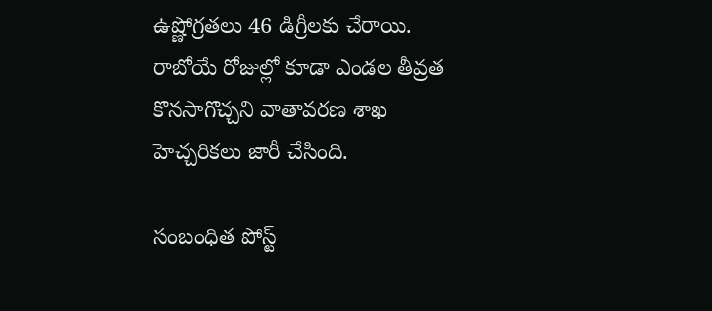ఉష్ణోగ్రతలు 46 డిగ్రీలకు చేరాయి. రాబోయే రోజుల్లో కూడా ఎండల తీవ్రత కొనసాగొచ్చని వాతావరణ శాఖ హెచ్చరికలు జారీ చేసింది.

సంబంధిత పోస్ట్